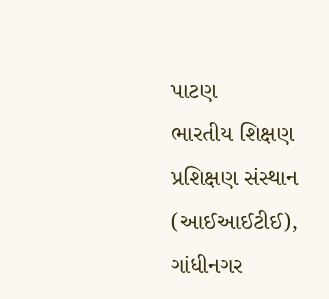પાટણ
ભારતીય શિક્ષણ પ્રશિક્ષણ સંસ્થાન (આઈઆઈટીઈ), ગાંધીનગર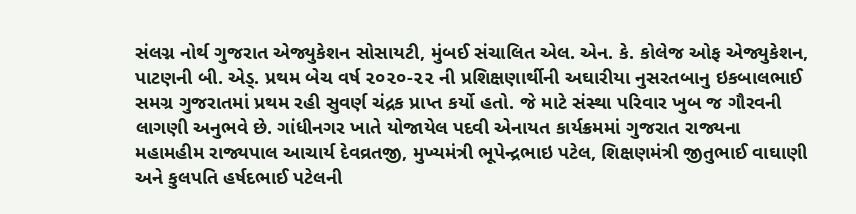સંલગ્ન નોર્થ ગુજરાત એજ્યુકેશન સોસાયટી, મુંબઈ સંચાલિત એલ. એન. કે. કોલેજ ઓફ એજ્યુકેશન, પાટણની બી. એડ્. પ્રથમ બેચ વર્ષ ૨૦૨૦-૨૨ ની પ્રશિક્ષણાર્થીની અઘારીયા નુસરતબાનુ ઇકબાલભાઈ સમગ્ર ગુજરાતમાં પ્રથમ રહી સુવર્ણ ચંદ્રક પ્રાપ્ત કર્યો હતો. જે માટે સંસ્થા પરિવાર ખુબ જ ગૌરવની લાગણી અનુભવે છે. ગાંધીનગર ખાતે યોજાયેલ પદવી એનાયત કાર્યક્રમમાં ગુજરાત રાજ્યના મહામહીમ રાજ્યપાલ આચાર્ય દેવવ્રતજી, મુખ્યમંત્રી ભૂપેન્દ્રભાઇ પટેલ, શિક્ષણમંત્રી જીતુભાઈ વાઘાણી અને કુલપતિ હર્ષદભાઈ પટેલની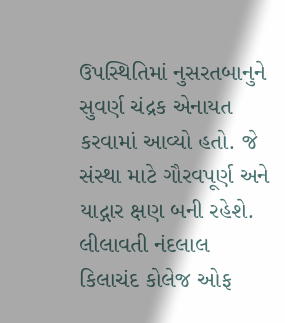ઉપસ્થિતિમાં નુસરતબાનુને સુવર્ણ ચંદ્રક એનાયત કરવામાં આવ્યો હતો. જે સંસ્થા માટે ગૌરવપૂર્ણ અને યાદ્ગાર ક્ષણ બની રહેશે. લીલાવતી નંદલાલ કિલાચંદ કોલેજ ઓફ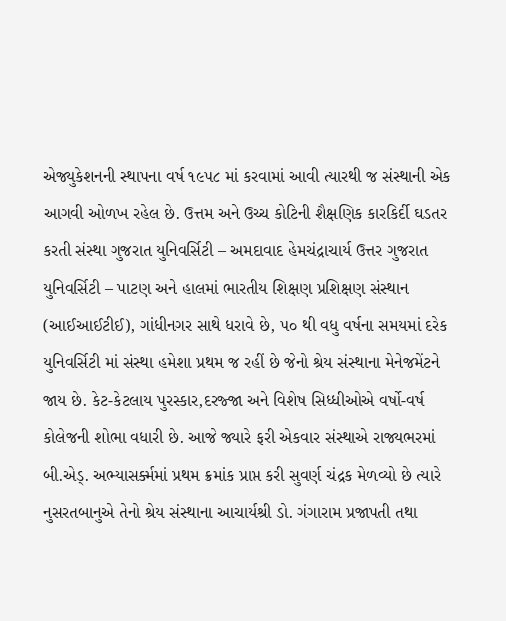એજ્યુકેશનની સ્થાપના વર્ષ ૧૯૫૮ માં કરવામાં આવી ત્યારથી જ સંસ્થાની એક આગવી ઓળખ રહેલ છે. ઉત્તમ અને ઉચ્ચ કોટિની શૈક્ષણિક કારકિર્દી ઘડતર કરતી સંસ્થા ગુજરાત યુનિવર્સિટી – અમદાવાદ હેમચંદ્રાચાર્ય ઉત્તર ગુજરાત યુનિવર્સિટી – પાટણ અને હાલમાં ભારતીય શિક્ષણ પ્રશિક્ષણ સંસ્થાન (આઈઆઈટીઈ), ગાંધીનગર સાથે ધરાવે છે, ૫૦ થી વધુ વર્ષના સમયમાં દરેક યુનિવર્સિટી માં સંસ્થા હમેશા પ્રથમ જ રહીં છે જેનો શ્રેય સંસ્થાના મેનેજમેંટને જાય છે. કેટ-કેટલાય પુરસ્કાર,દરજ્જા અને વિશેષ સિધ્ધીઓએ વર્ષો-વર્ષ કોલેજની શોભા વધારી છે. આજે જ્યારે ફરી એકવાર સંસ્થાએ રાજ્યભરમાં બી.એડ્. અભ્યાસર્ક્મમાં પ્રથમ ક્રમાંક પ્રાપ્ત કરી સુવર્ણ ચંદ્રક મેળવ્યો છે ત્યારે નુસરતબાનુએ તેનો શ્રેય સંસ્થાના આચાર્યશ્રી ડો. ગંગારામ પ્રજાપતી તથા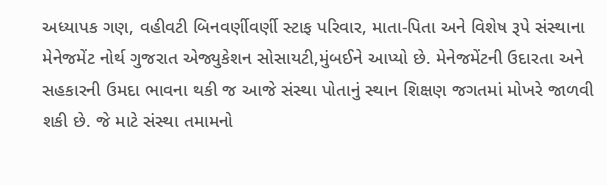અધ્યાપક ગણ, વહીવટી બિનવર્ણીવર્ણી સ્ટાફ પરિવાર, માતા-પિતા અને વિશેષ રૂપે સંસ્થાના મેનેજમેંટ નોર્થ ગુજરાત એજ્યુકેશન સોસાયટી,મુંબઈને આપ્યો છે. મેનેજમેંટની ઉદારતા અને સહકારની ઉમદા ભાવના થકી જ આજે સંસ્થા પોતાનું સ્થાન શિક્ષણ જગતમાં મોખરે જાળવી શકી છે. જે માટે સંસ્થા તમામનો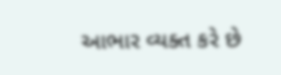આભાર વ્યક્ત કરે છે